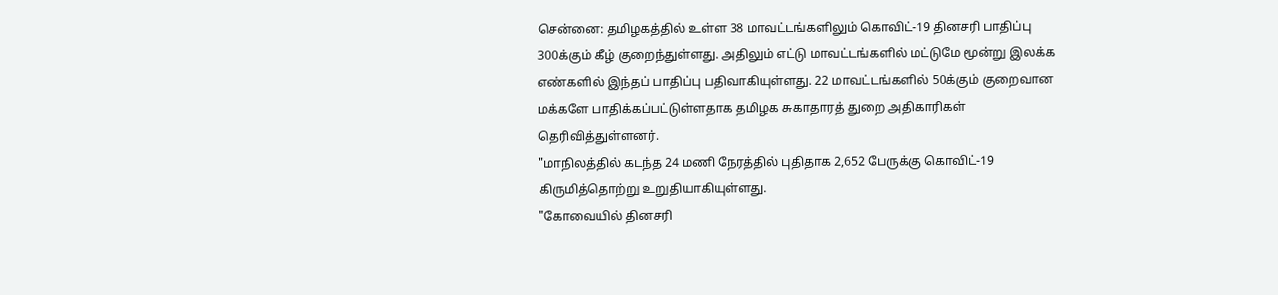சென்னை: தமிழகத்தில் உள்ள 38 மாவட்டங்களிலும் கொவிட்-19 தினசரி பாதிப்பு 300க்கும் கீழ் குறைந்துள்ளது. அதிலும் எட்டு மாவட்டங்களில் மட்டுமே மூன்று இலக்க எண்களில் இந்தப் பாதிப்பு பதிவாகியுள்ளது. 22 மாவட்டங்களில் 50க்கும் குறைவான மக்களே பாதிக்கப்பட்டுள்ளதாக தமிழக சுகாதாரத் துறை அதிகாரிகள் தெரிவித்துள்ளனர்.
"மாநிலத்தில் கடந்த 24 மணி நேரத்தில் புதிதாக 2,652 பேருக்கு கொவிட்-19 கிருமித்தொற்று உறுதியாகியுள்ளது.
"கோவையில் தினசரி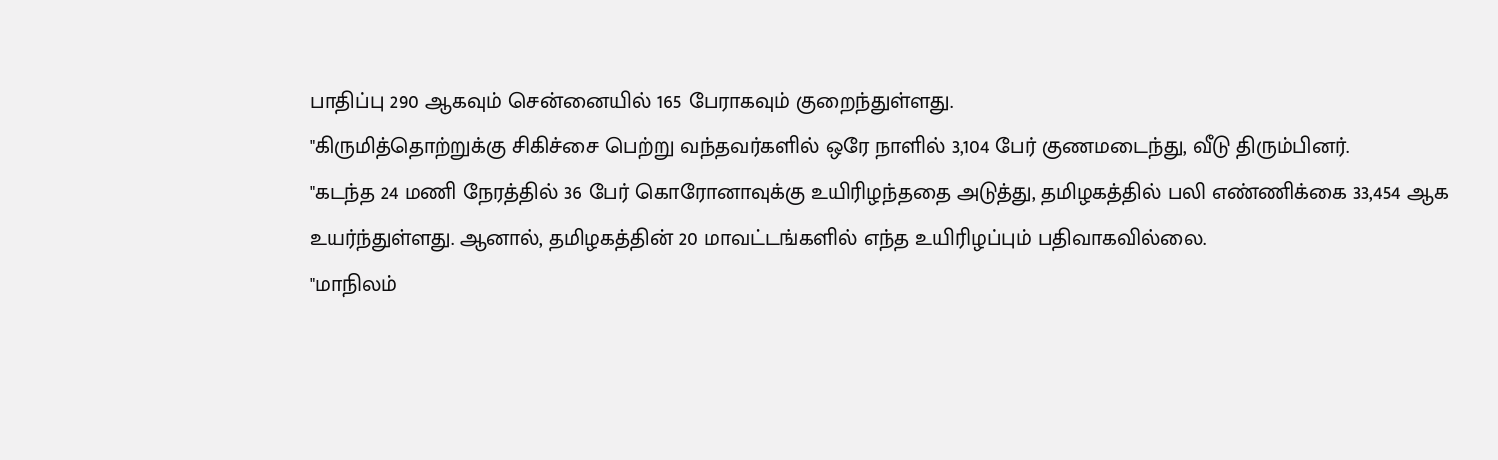பாதிப்பு 290 ஆகவும் சென்னையில் 165 பேராகவும் குறைந்துள்ளது.
"கிருமித்தொற்றுக்கு சிகிச்சை பெற்று வந்தவர்களில் ஒரே நாளில் 3,104 பேர் குணமடைந்து, வீடு திரும்பினர்.
"கடந்த 24 மணி நேரத்தில் 36 பேர் கொரோனாவுக்கு உயிரிழந்ததை அடுத்து, தமிழகத்தில் பலி எண்ணிக்கை 33,454 ஆக உயர்ந்துள்ளது. ஆனால், தமிழகத்தின் 20 மாவட்டங்களில் எந்த உயிரிழப்பும் பதிவாகவில்லை.
"மாநிலம்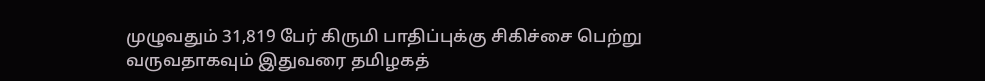முழுவதும் 31,819 பேர் கிருமி பாதிப்புக்கு சிகிச்சை பெற்று வருவதாகவும் இதுவரை தமிழகத்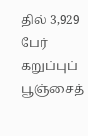தில் 3,929 பேர் கறுப்புப் பூஞ்சைத்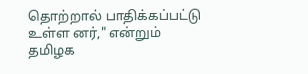தொற்றால் பாதிக்கப்பட்டு உள்ள னர்," என்றும் தமிழக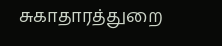சுகாதாரத்துறை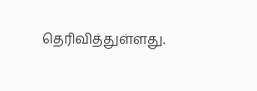தெரிவித்துள்ளது.